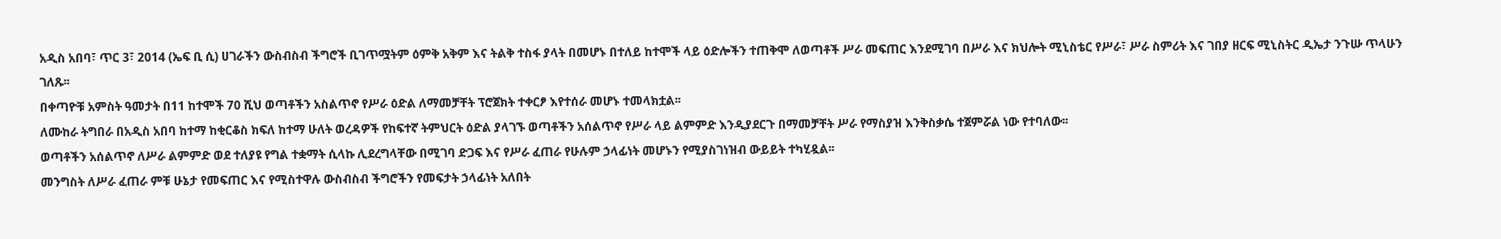አዲስ አበባ፣ ጥር 3፣ 2014 (ኤፍ ቢ ሲ) ሀገራችን ውስብስብ ችግሮች ቢገጥሟትም ዕምቅ አቅም እና ትልቅ ተስፋ ያላት በመሆኑ በተለይ ከተሞች ላይ ዕድሎችን ተጠቅሞ ለወጣቶች ሥራ መፍጠር እንደሚገባ በሥራ እና ክህሎት ሚኒስቴር የሥራ፣ ሥራ ስምሪት እና ገበያ ዘርፍ ሚኒስትር ዲኤታ ንጉሡ ጥላሁን ገለጹ፡፡
በቀጣዮቹ አምስት ዓመታት በ11 ከተሞች 70 ሺህ ወጣቶችን አስልጥኖ የሥራ ዕድል ለማመቻቸት ፕሮጀክት ተቀርፆ እየተሰራ መሆኑ ተመላክቷል፡፡
ለሙከራ ትግበራ በአዲስ አበባ ከተማ ከቂርቆስ ክፍለ ከተማ ሁለት ወረዳዎች የከፍተኛ ትምህርት ዕድል ያላገኙ ወጣቶችን አሰልጥኖ የሥራ ላይ ልምምድ እንዲያደርጉ በማመቻቸት ሥራ የማስያዝ እንቅስቃሴ ተጀምሯል ነው የተባለው፡፡
ወጣቶችን አሰልጥኖ ለሥራ ልምምድ ወደ ተለያዩ የግል ተቋማት ሲላኩ ሊደረግላቸው በሚገባ ድጋፍ እና የሥራ ፈጠራ የሁሉም ኃላፊነት መሆኑን የሚያስገነዝብ ውይይት ተካሂዷል፡፡
መንግስት ለሥራ ፈጠራ ምቹ ሁኔታ የመፍጠር እና የሚስተዋሉ ውስብስብ ችግሮችን የመፍታት ኃላፊነት አለበት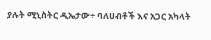ያሉት ሚኒስትር ዲኤታው÷ ባለሀብቶች እና አጋር አካላት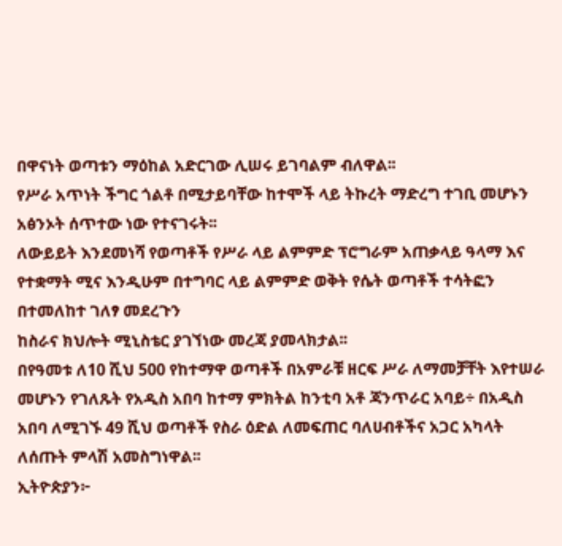በዋናነት ወጣቱን ማዕከል አድርገው ሊሠሩ ይገባልም ብለዋል፡፡
የሥራ አጥነት ችግር ጎልቶ በሚታይባቸው ከተሞች ላይ ትኩረት ማድረግ ተገቢ መሆኑን አፅንኦት ሰጥተው ነው የተናገሩት፡፡
ለውይይት እንደመነሻ የወጣቶች የሥራ ላይ ልምምድ ፕሮግራም አጠቃላይ ዓላማ እና የተቋማት ሚና እንዲሁም በተግባር ላይ ልምምድ ወቅት የሴት ወጣቶች ተሳትፎን በተመለከተ ገለፃ መደረጉን
ከስራና ክህሎት ሚኒስቴር ያገኘነው መረጃ ያመላክታል፡፡
በየዓመቱ ለ10 ሺህ 500 የከተማዋ ወጣቶች በአምራቹ ዘርፍ ሥራ ለማመቻቸት እየተሠራ መሆኑን የገለጹት የአዲስ አበባ ከተማ ምክትል ከንቲባ አቶ ጃንጥራር አባይ÷ በአዲስ አበባ ለሚገኙ 49 ሺህ ወጣቶች የስራ ዕድል ለመፍጠር ባለሀብቶችና አጋር አካላት ለሰጡት ምላሽ አመስግነዋል፡፡
ኢትዮጵያን፦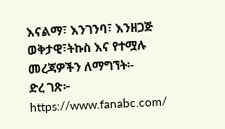እናልማ፣ እንገንባ፣ እንዘጋጅ
ወቅታዊ፣ትኩስ እና የተሟሉ መረጃዎችን ለማግኘት፡-
ድረ ገጽ፦ https://www.fanabc.com/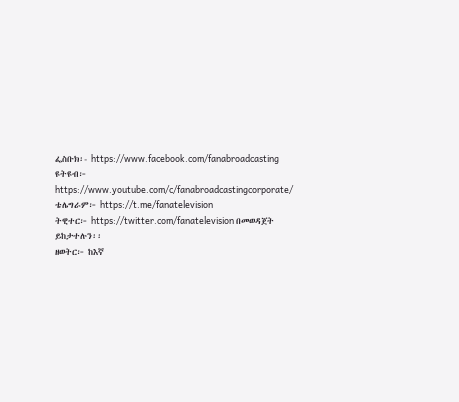ፌስቡክ፡- https://www.facebook.com/fanabroadcasting
ዩትዩብ፦ https://www.youtube.com/c/fanabroadcastingcorporate/
ቴሌግራም፦ https://t.me/fanatelevision
ትዊተር፦ https://twitter.com/fanatelevision በመወዳጀት ይከታተሉን፡፡
ዘወትር፦ ከእኛ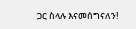ጋር ስላሉ እናመሰግናለን!